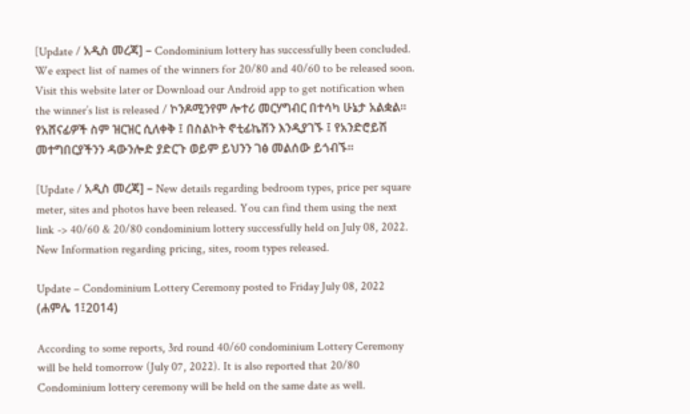[Update / አዲስ መረጃ] – Condominium lottery has successfully been concluded. We expect list of names of the winners for 20/80 and 40/60 to be released soon. Visit this website later or Download our Android app to get notification when the winner’s list is released / ኮንዶሚንየም ሎተሪ መርሃግብር በተሳካ ሁኔታ አልቋል። የአሸናፊዎች ስም ዝርዝር ሲለቀቅ ፤ በስልኮት ኖቲፊኬሽን እንዲያገኙ ፤ የአንድሮይሽ መተግበርያችንን ዳውንሎድ ያድርጉ ወይም ይህንን ገፅ መልሰው ይጎብኙ።

[Update / አዲስ መረጃ] – New details regarding bedroom types, price per square meter, sites and photos have been released. You can find them using the next link -> 40/60 & 20/80 condominium lottery successfully held on July 08, 2022. New Information regarding pricing, sites, room types released.

Update – Condominium Lottery Ceremony posted to Friday July 08, 2022 (ሐምሌ 1፤2014)

According to some reports, 3rd round 40/60 condominium Lottery Ceremony will be held tomorrow (July 07, 2022). It is also reported that 20/80 Condominium lottery ceremony will be held on the same date as well.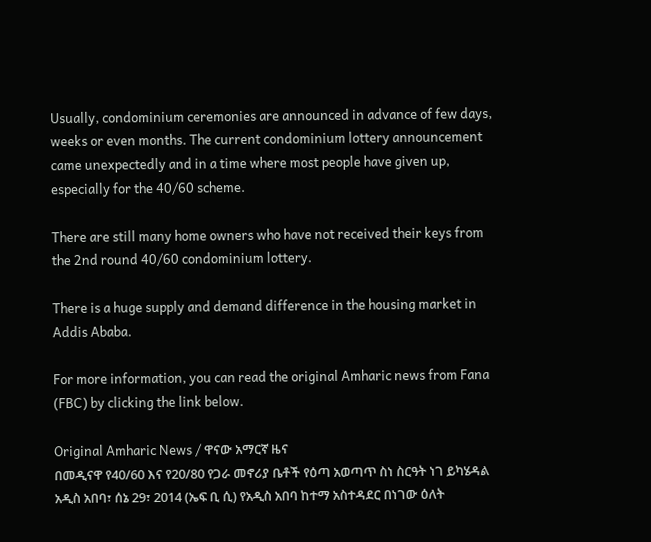Usually, condominium ceremonies are announced in advance of few days, weeks or even months. The current condominium lottery announcement came unexpectedly and in a time where most people have given up, especially for the 40/60 scheme.

There are still many home owners who have not received their keys from the 2nd round 40/60 condominium lottery.

There is a huge supply and demand difference in the housing market in Addis Ababa.

For more information, you can read the original Amharic news from Fana (FBC) by clicking the link below.

Original Amharic News / ዋናው አማርኛ ዜና
በመዲናዋ የ40/60 እና የ20/80 የጋራ መኖሪያ ቤቶች የዕጣ አወጣጥ ስነ ስርዓት ነገ ይካሄዳል
አዲስ አበባ፣ ሰኔ 29፣ 2014 (ኤፍ ቢ ሲ) የአዲስ አበባ ከተማ አስተዳደር በነገው ዕለት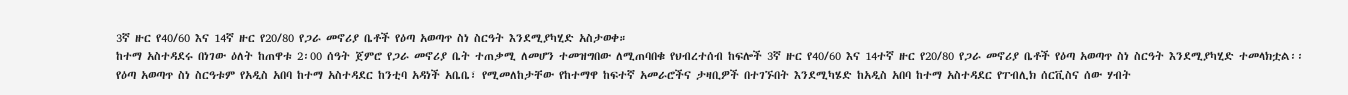3ኛ ዙር የ40/60 እና 14ኛ ዙር የ20/80 የጋራ መኖሪያ ቤቶች የዕጣ አወጣጥ ስነ ስርዓት እንደሚያካሂድ አስታወቀ።
ከተማ አስተዳደሩ በነገው ዕለት ከጠዋቱ 2፡00 ሰዓት ጀምሮ የጋራ መኖሪያ ቤት ተጠቃሚ ለመሆን ተመዝግበው ለሚጠባበቁ የህብረተሰብ ከፍሎች 3ኛ ዙር የ40/60 እና 14ተኛ ዙር የ20/80 የጋራ መኖሪያ ቤቶች የዕጣ አወጣጥ ስነ ስርዓት እንደሚያካሂድ ተመላክቷል፡፡
የዕጣ አወጣጥ ስነ ስርዓቱም የአዲስ አበባ ከተማ አስተዳደር ከንቲባ አዳነች አቤቤ፣ የሚመለከታቸው የከተማዋ ከፍተኛ አመራሮችና ታዛቢዎች በተገኙበት እንደሚካሄድ ከአዲስ አበባ ከተማ አስተዳደር የፐብሊክ ሰርቪስና ሰው ሃብት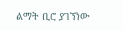ልማት ቢሮ ያገኘነው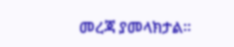መረጃ ያመላክታል፡፡